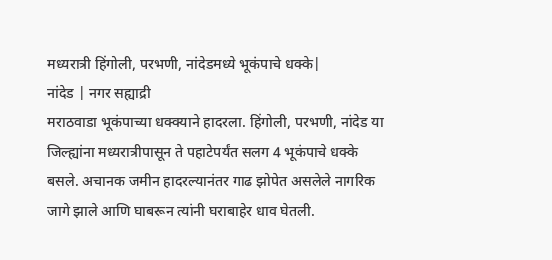मध्यरात्री हिंगोली, परभणी, नांदेडमध्ये भूकंपाचे धक्के|
नांदेड | नगर सह्याद्री
मराठवाडा भूकंपाच्या धक्क्याने हादरला. हिंगोली, परभणी, नांदेड या जिल्ह्यांना मध्यरात्रीपासून ते पहाटेपर्यंत सलग 4 भूकंपाचे धक्के बसले. अचानक जमीन हादरल्यानंतर गाढ झोपेत असलेले नागरिक जागे झाले आणि घाबरून त्यांनी घराबाहेर धाव घेतली.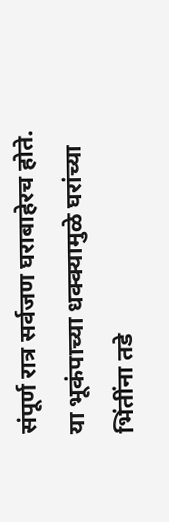संपूर्ण रात्र सर्वजण घराबाहेरच होते. या भूकंपाच्या धक्क्यामुळे घरांच्या भिंतींना तडे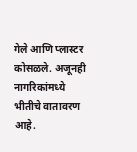गेले आणि प्लास्टर कोसळले. अजूनही नागरिकांमध्ये भीतीचे वातावरण आहे.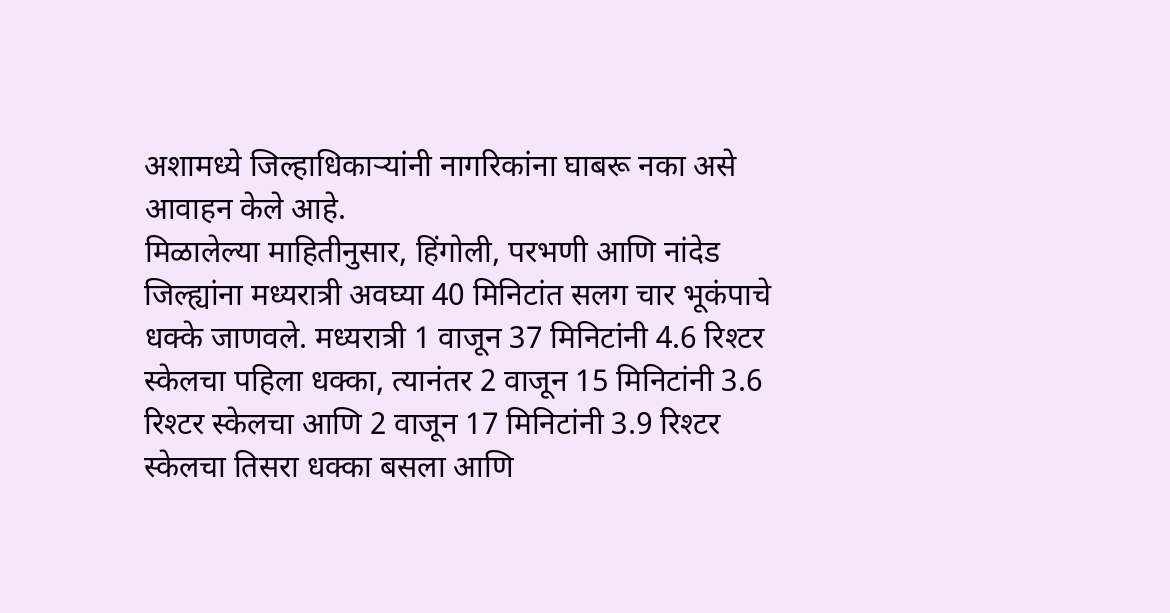अशामध्ये जिल्हाधिकाऱ्यांनी नागरिकांना घाबरू नका असे आवाहन केले आहे.
मिळालेल्या माहितीनुसार, हिंगोली, परभणी आणि नांदेड जिल्ह्यांना मध्यरात्री अवघ्या 40 मिनिटांत सलग चार भूकंपाचे धक्के जाणवले. मध्यरात्री 1 वाजून 37 मिनिटांनी 4.6 रिश्टर स्केलचा पहिला धक्का, त्यानंतर 2 वाजून 15 मिनिटांनी 3.6 रिश्टर स्केलचा आणि 2 वाजून 17 मिनिटांनी 3.9 रिश्टर स्केलचा तिसरा धक्का बसला आणि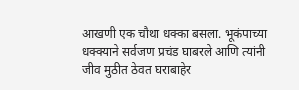आखणी एक चौथा धक्का बसला. भूकंपाच्या धक्क्याने सर्वजण प्रचंड घाबरले आणि त्यांनी जीव मुठीत ठेवत घराबाहेर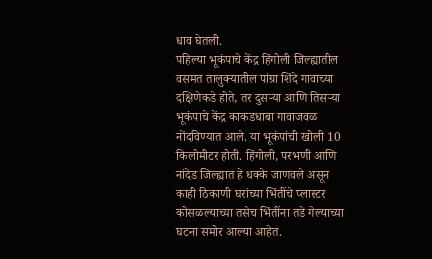धाव घेतली.
पहिल्या भूकंपाचे केंद्र हिंगोली जिल्ह्यातील वसमत तालुक्यातील पांग्रा शिंदे गावाच्या दक्षिणेकडे होते, तर दुसऱ्या आणि तिसऱ्या भूकंपाचे केंद्र काकडधाबा गावाजवळ नोंदविण्यात आले. या भूकंपांची खोली 10 किलोमीटर होती. हिंगोली, परभणी आणि नांदेड जिल्ह्यात हे धक्के जाणवले असून काही ठिकाणी घरांच्या भिंतींचे प्लास्टर कोसळल्याच्या तसेच भिंतींना तडे गेल्याच्या घटना समोर आल्या आहेत.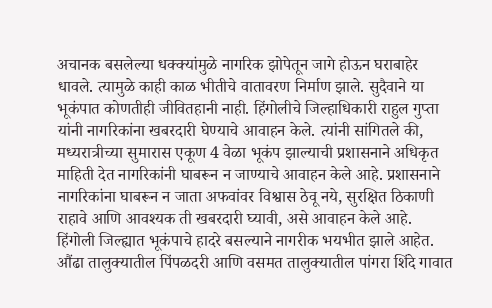अचानक बसलेल्या धक्क्यांमुळे नागरिक झोपेतून जागे होऊन घराबाहेर धावले. त्यामुळे काही काळ भीतीचे वातावरण निर्माण झाले. सुदैवाने या भूकंपात कोणतीही जीवितहानी नाही. हिंगोलीचे जिल्हाधिकारी राहुल गुप्ता यांनी नागरिकांना खबरदारी घेण्याचे आवाहन केले. त्यांनी सांगितले की, मध्यरात्रीच्या सुमारास एकूण 4 वेळा भूकंप झाल्याची प्रशासनाने अधिकृत माहिती देत नागरिकांनी घाबरून न जाण्याचे आवाहन केले आहे. प्रशासनाने नागरिकांना घाबरून न जाता अफवांवर विश्वास ठेवू नये, सुरक्षित ठिकाणी राहावे आणि आवश्यक ती खबरदारी घ्यावी, असे आवाहन केले आहे.
हिंगोली जिल्ह्यात भूकंपाचे हादरे बसल्याने नागरीक भयभीत झाले आहेत. औंढा तालुक्यातील पिंपळदरी आणि वसमत तालुक्यातील पांगरा शिंदे गावात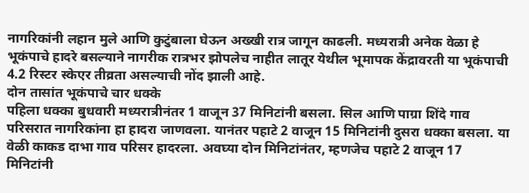नागरिकांनी लहान मुले आणि कुटुंबाला घेऊन अख्खी रात्र जागून काढली. मध्यरात्री अनेक वेळा हे भूकंपाचे हादरे बसल्याने नागरीक रात्रभर झोपलेच नाहीत लातूर येथील भूमापक केंद्रावरती या भूकंपाची 4.2 रिस्टर स्केएर तीव्रता असल्याची नोंद झाली आहे.
दोन तासांत भूकंपाचे चार धक्के
पहिला धक्का बुधवारी मध्यरात्रीनंतर 1 वाजून 37 मिनिटांनी बसला. सिल आणि पाग्रा शिंदे गाव परिसरात नागरिकांना हा हादरा जाणवला. यानंतर पहाटे 2 वाजून 15 मिनिटांनी दुसरा धक्का बसला. या वेळी काकड दाभा गाव परिसर हादरला. अवघ्या दोन मिनिटांनंतर, म्हणजेच पहाटे 2 वाजून 17 मिनिटांनी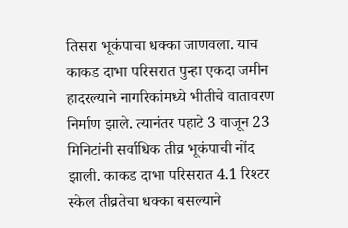तिसरा भूकंपाचा धक्का जाणवला. याच काकड दाभा परिसरात पुन्हा एकदा जमीन हादरल्याने नागरिकांमध्ये भीतीचे वातावरण निर्माण झाले. त्यानंतर पहाटे 3 वाजून 23 मिनिटांनी सर्वाधिक तीव्र भूकंपाची नोंद झाली. काकड दाभा परिसरात 4.1 रिश्टर स्केल तीव्रतेचा धक्का बसल्याने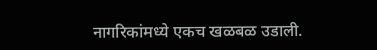नागरिकांमध्ये एकच खळबळ उडाली.